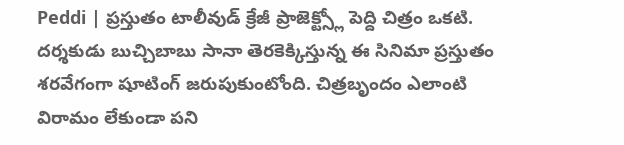Peddi | ప్రస్తుతం టాలీవుడ్ క్రేజీ ప్రాజెక్ట్స్లో పెద్ది చిత్రం ఒకటి. దర్శకుడు బుచ్చిబాబు సానా తెరకెక్కిస్తున్న ఈ సినిమా ప్రస్తుతం శరవేగంగా షూటింగ్ జరుపుకుంటోంది. చిత్రబృందం ఎలాంటి విరామం లేకుండా పని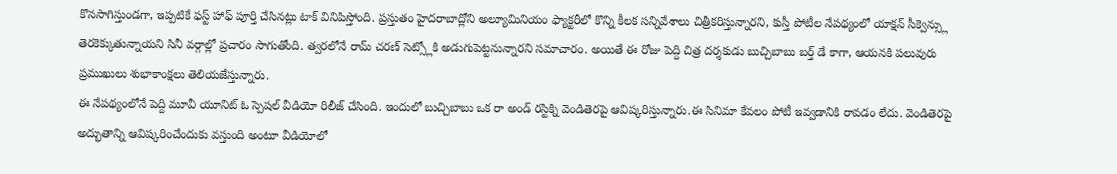కొనసాగిస్తుండగా, ఇప్పటికే ఫస్ట్ హాఫ్ పూర్తి చేసినట్లు టాక్ వినిపిస్తోంది. ప్రస్తుతం హైదరాబాద్లోని అల్యూమినియం ఫ్యాక్టరీలో కొన్ని కీలక సన్నివేశాలు చిత్రీకరిస్తున్నారని, కుస్తీ పోటీల నేపథ్యంలో యాక్షన్ సీక్వెన్స్లు తెరకెక్కుతున్నాయని సినీ వర్గాల్లో ప్రచారం సాగుతోంది. త్వరలోనే రామ్ చరణ్ సెట్స్లోకి అడుగుపెట్టనున్నారని సమాచారం. అయితే ఈ రోజు పెద్ది చిత్ర దర్శకుడు బుచ్చిబాబు బర్త్ డే కాగా, ఆయనకి పలువురు ప్రముఖులు శుభాకాంక్షలు తెలియజేస్తున్నారు.
ఈ నేపథ్యంలోనే పెద్ది మూవీ యూనిట్ ఓ స్పెషల్ వీడియో రిలీజ్ చేసింది. ఇందులో బుచ్చిబాబు ఒక రా అండ్ రస్టిక్ని వెండితెరపై ఆవిష్కరిస్తున్నారు.ఈ సినిమా కేవలం పోటీ ఇవ్వడానికి రావడం లేదు. వెండితెరపై అద్భుతాన్ని ఆవిష్కరించేందుకు వస్తుంది అంటూ వీడియోలో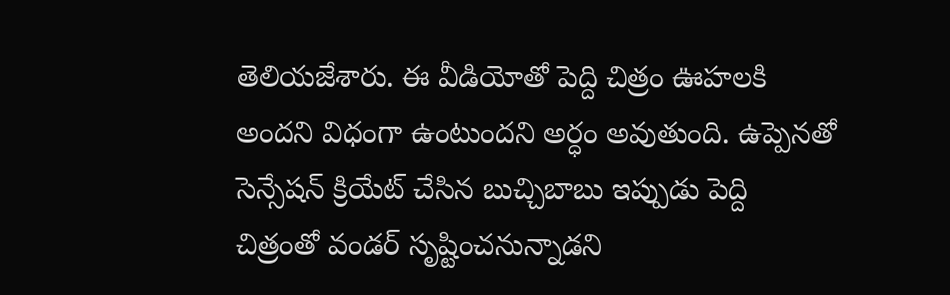తెలియజేశారు. ఈ వీడియోతో పెద్ది చిత్రం ఊహలకి అందని విధంగా ఉంటుందని అర్ధం అవుతుంది. ఉప్పెనతో సెన్సేషన్ క్రియేట్ చేసిన బుచ్చిబాబు ఇప్పుడు పెద్ది చిత్రంతో వండర్ సృష్టించనున్నాడని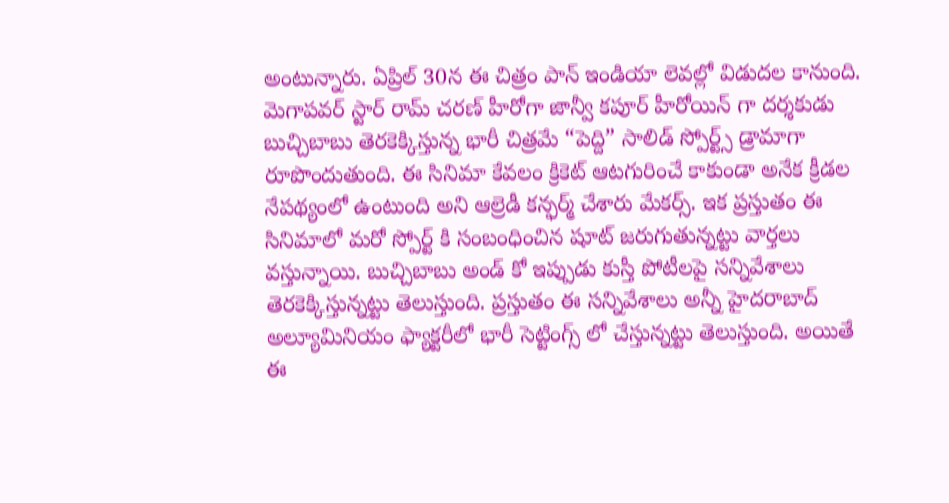అంటున్నారు. ఏప్రిల్ 30న ఈ చిత్రం పాన్ ఇండియా లెవల్లో విడుదల కానుంది.
మెగాపవర్ స్టార్ రామ్ చరణ్ హీరోగా జాన్వీ కపూర్ హీరోయిన్ గా దర్శకుడు బుచ్చిబాబు తెరకెక్కిస్తున్న భారీ చిత్రమే “పెద్ది” సాలిడ్ స్పోర్ట్స్ డ్రామాగా రూపొందుతుంది. ఈ సినిమా కేవలం క్రికెట్ ఆటగురించే కాకుండా అనేక క్రీడల నేపథ్యంలో ఉంటుంది అని ఆల్రెడీ కన్ఫర్మ్ చేశారు మేకర్స్. ఇక ప్రస్తుతం ఈ సినిమాలో మరో స్పోర్ట్ కి సంబంధించిన షూట్ జరుగుతున్నట్టు వార్తలు వస్తున్నాయి. బుచ్చిబాబు అండ్ కో ఇప్పుడు కుస్తీ పోటీలపై సన్నివేశాలు తెరకెక్కిస్తున్నట్టు తెలుస్తుంది. ప్రస్తుతం ఈ సన్నివేశాలు అన్నీ హైదరాబాద్ అల్యూమినియం ఫ్యాక్టరీలో భారీ సెట్టింగ్స్ లో చేస్తున్నట్టు తెలుస్తుంది. అయితే ఈ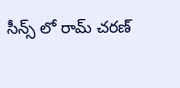సీన్స్ లో రామ్ చరణ్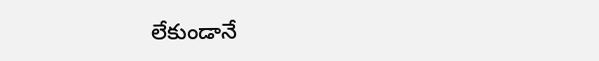లేకుండానే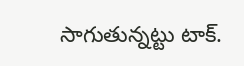సాగుతున్నట్టు టాక్.